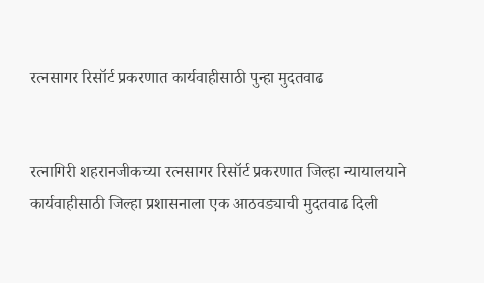रत्नसागर रिसॉर्ट प्रकरणात कार्यवाहीसाठी पुन्हा मुदतवाढ


रत्नागिरी शहरानजीकच्या रत्नसागर रिसॉर्ट प्रकरणात जिल्हा न्यायालयाने कार्यवाहीसाठी जिल्हा प्रशासनाला एक आठवड्याची मुदतवाढ दिली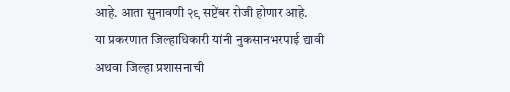आहे. आता सुनावणी २९ सप्टेंबर रोजी होणार आहे.
या प्रकरणात जिल्हाधिकारी यांनी नुकसानभरपाई द्यावी अथवा जिल्हा प्रशासनाची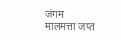जंगम मालमत्ता जप्त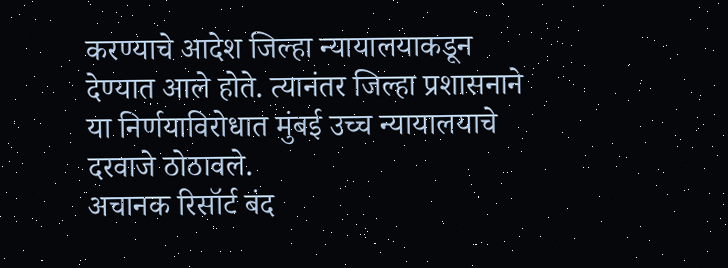करण्याचे आदेश जिल्हा न्यायालयाकडून देण्यात आले होते. त्यानंतर जिल्हा प्रशासनाने या निर्णयाविरोधात मुंबई उच्च न्यायालयाचे दरवाजे ठोठावले.
अचानक रिसॉर्ट बंद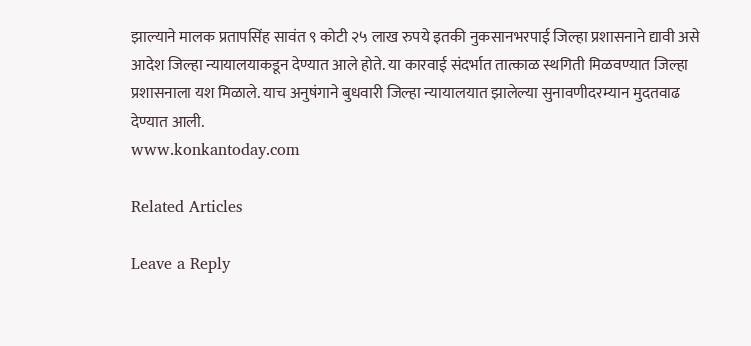झाल्याने मालक प्रतापसिंह सावंत ९ कोटी २५ लाख रुपये इतकी नुकसानभरपाई जिल्हा प्रशासनाने द्यावी असे आदेश जिल्हा न्यायालयाकडून देण्यात आले होते. या कारवाई संदर्भात तात्काळ स्थगिती मिळवण्यात जिल्हा प्रशासनाला यश मिळाले. याच अनुषंगाने बुधवारी जिल्हा न्यायालयात झालेल्या सुनावणीदरम्यान मुदतवाढ देण्यात आली.
www.konkantoday.com

Related Articles

Leave a Reply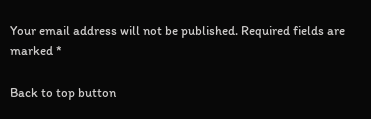Your email address will not be published. Required fields are marked *

Back to top button